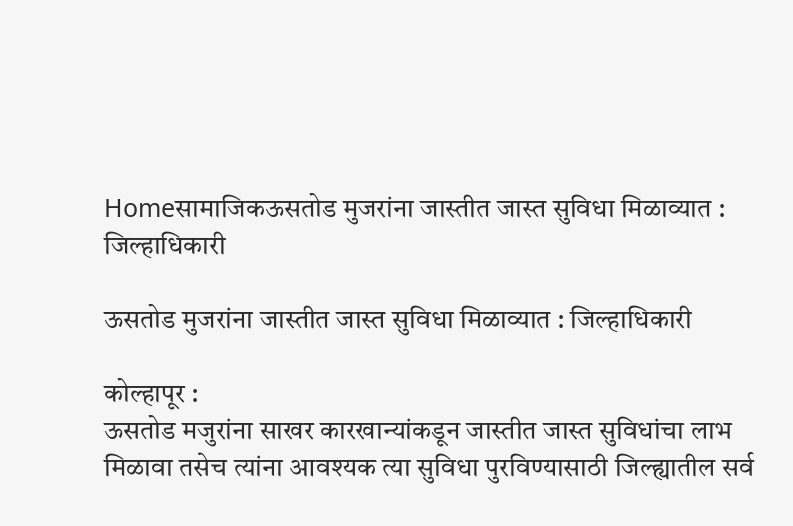Homeसामाजिकऊसतोड मुजरांना जास्तीत जास्त सुविधा मिळाव्यात : जिल्हाधिकारी

ऊसतोड मुजरांना जास्तीत जास्त सुविधा मिळाव्यात : जिल्हाधिकारी

कोल्हापूर :
ऊसतोड मजुरांना साखर कारखान्यांकडून जास्तीत जास्त सुविधांचा लाभ मिळावा तसेच त्यांना आवश्यक त्या सुविधा पुरविण्यासाठी जिल्ह्यातील सर्व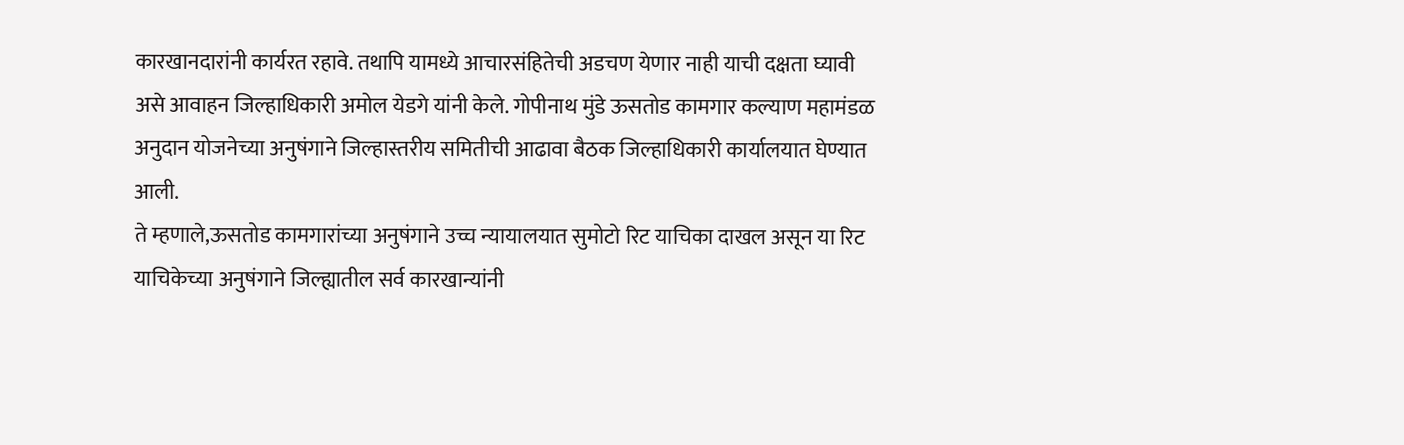कारखानदारांनी कार्यरत रहावे. तथापि यामध्ये आचारसंहितेची अडचण येणार नाही याची दक्षता घ्यावी असे आवाहन जिल्हाधिकारी अमोल येडगे यांनी केले. गोपीनाथ मुंडे ऊसतोड कामगार कल्याण महामंडळ अनुदान योजनेच्या अनुषंगाने जिल्हास्तरीय समितीची आढावा बैठक जिल्हाधिकारी कार्यालयात घेण्यात आली.
ते म्हणाले,ऊसतोड कामगारांच्या अनुषंगाने उच्च न्यायालयात सुमोटो रिट याचिका दाखल असून या रिट याचिकेच्या अनुषंगाने जिल्ह्यातील सर्व कारखान्यांनी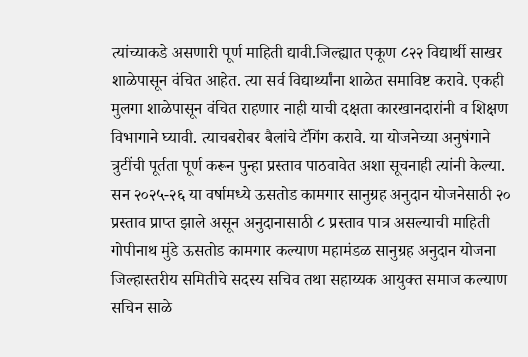त्यांच्याकडे असणारी पूर्ण माहिती द्यावी.जिल्ह्यात एकूण ८२२ विद्यार्थी साखर शाळेपासून वंचित आहेत. त्या सर्व विद्यार्थ्यांना शाळेत समाविष्ट करावे. एकही मुलगा शाळेपासून वंचित राहणार नाही याची दक्षता कारखानदारांनी व शिक्षण विभागाने घ्यावी. त्याचबरोबर बैलांचे टॅगिंग करावे. या योजनेच्या अनुषंगाने त्रुटींची पूर्तता पूर्ण करून पुन्हा प्रस्ताव पाठवावेत अशा सूचनाही त्यांनी केल्या.
सन २०२५-२६ या वर्षामध्ये ऊसतोड कामगार सानुग्रह अनुदान योजनेसाठी २० प्रस्ताव प्राप्त झाले असून अनुदानासाठी ८ प्रस्ताव पात्र असल्याची माहिती गोपीनाथ मुंडे ऊसतोड कामगार कल्याण महामंडळ सानुग्रह अनुदान योजना जिल्हास्तरीय समितीचे सदस्य सचिव तथा सहाय्यक आयुक्त समाज कल्याण सचिन साळे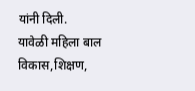यांनी दिली.
यावेळी महिला बाल विकास,शिक्षण,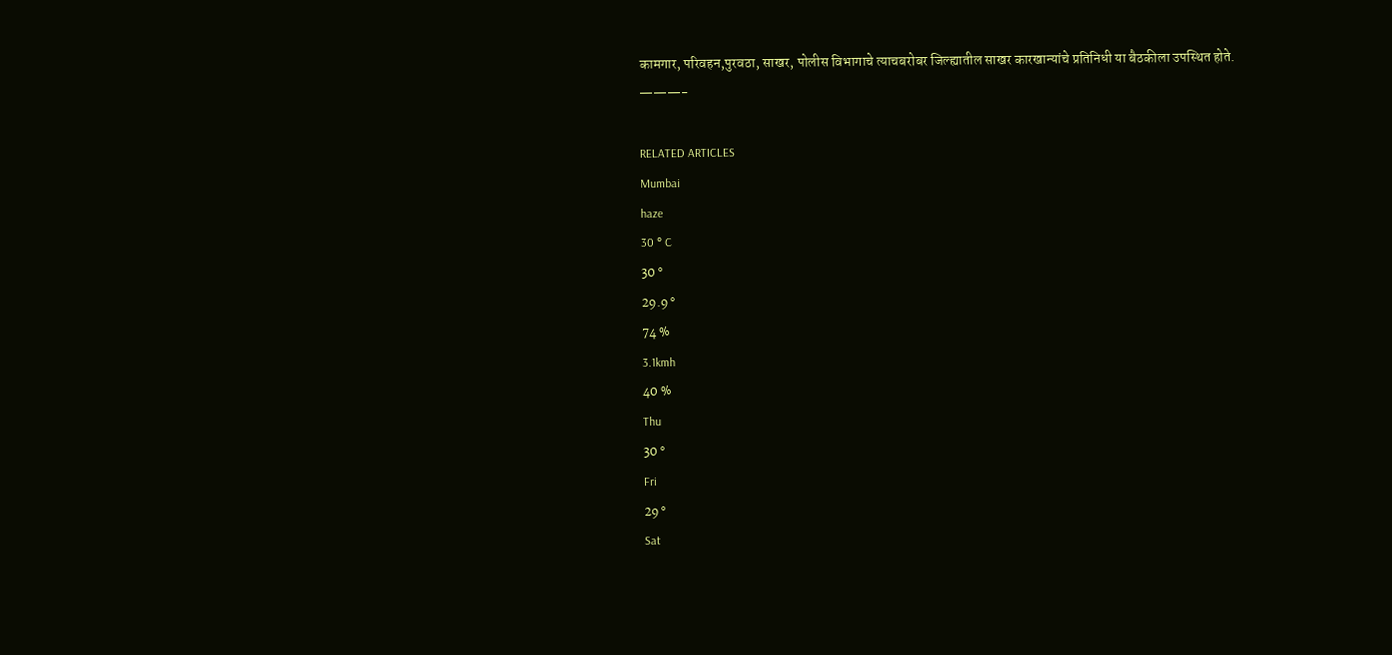कामगार, परिवहन,पुरवठा, साखर, पोलीस विभागाचे त्याचबरोबर जिल्ह्यातील साखर कारखान्यांचे प्रतिनिधी या बैठकीला उपस्थित होते.
———-

RELATED ARTICLES
Mumbai
haze
30 ° C
30 °
29.9 °
74 %
3.1kmh
40 %
Thu
30 °
Fri
29 °
Sat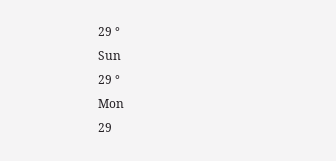29 °
Sun
29 °
Mon
29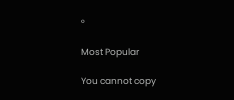°

Most Popular

You cannot copy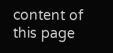content of this page